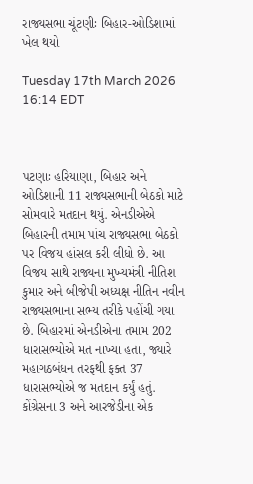રાજ્યસભા ચૂંટણીઃ બિહાર-ઓડિશામાં ખેલ થયો

Tuesday 17th March 2026 16:14 EDT



પટણાઃ હરિયાણા, બિહાર અને ઓડિશાની 11 રાજ્યસભાની બેઠકો માટે સોમવારે મતદાન થયું. એનડીએએ બિહારની તમામ પાંચ રાજ્યસભા બેઠકો પર વિજય હાંસલ કરી લીધો છે. આ વિજય સાથે રાજ્યના મુખ્યમંત્રી નીતિશ કુમાર અને બીજેપી અધ્યક્ષ નીતિન નવીન રાજ્યસભાના સભ્ય તરીકે પહોંચી ગયા છે. બિહારમાં એનડીએના તમામ 202 ધારાસભ્યોએ મત નાખ્યા હતા, જ્યારે મહાગઠબંધન તરફથી ફક્ત 37 ધારાસભ્યોએ જ મતદાન કર્યું હતું. કોંગ્રેસના 3 અને આરજેડીના એક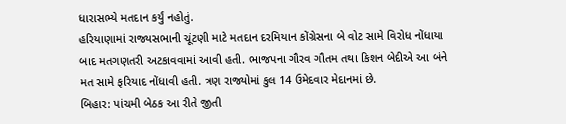ધારાસભ્યે મતદાન કર્યું નહોતું.
હરિયાણામાં રાજ્યસભાની ચૂંટણી માટે મતદાન દરમિયાન કોંગ્રેસના બે વોટ સામે વિરોધ નોંધાયા બાદ મતગણતરી અટકાવવામાં આવી હતી. ભાજપના ગૌરવ ગૌતમ તથા કિશન બેદીએ આ બંને મત સામે ફરિયાદ નોંધાવી હતી. ત્રણ રાજ્યોમાં કુલ 14 ઉમેદવાર મેદાનમાં છે.
બિહાર: પાંચમી બેઠક આ રીતે જીતી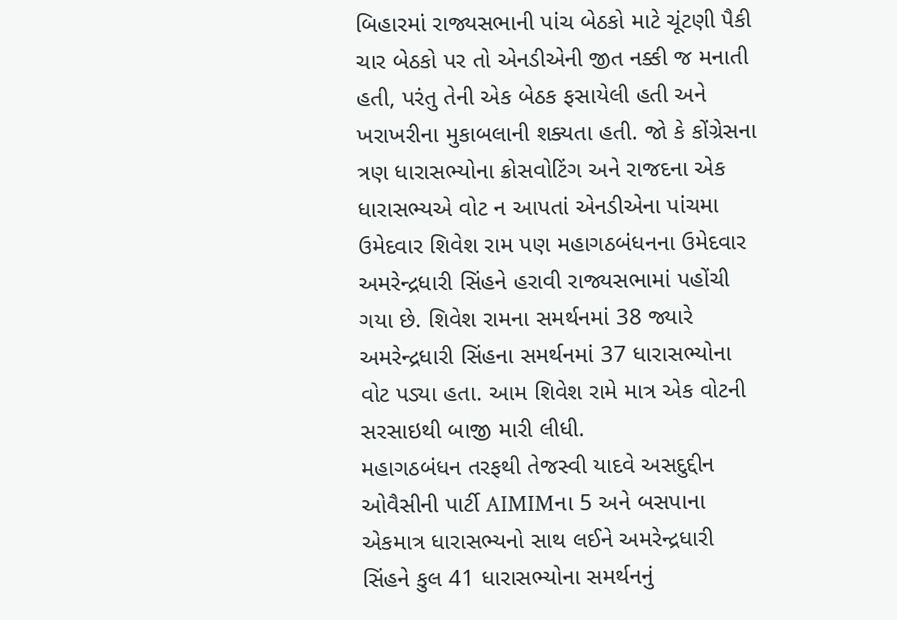બિહારમાં રાજ્યસભાની પાંચ બેઠકો માટે ચૂંટણી પૈકી ચાર બેઠકો પર તો એનડીએની જીત નક્કી જ મનાતી હતી, પરંતુ તેની એક બેઠક ફસાયેલી હતી અને ખરાખરીના મુકાબલાની શક્યતા હતી. જો કે કોંગ્રેસના ત્રણ ધારાસભ્યોના ક્રોસવોટિંગ અને રાજદના એક ધારાસભ્યએ વોટ ન આપતાં એનડીએના પાંચમા ઉમેદવાર શિવેશ રામ પણ મહાગઠબંધનના ઉમેદવાર અમરેન્દ્રધારી સિંહને હરાવી રાજ્યસભામાં પહોંચી ગયા છે. શિવેશ રામના સમર્થનમાં 38 જ્યારે અમરેન્દ્રધારી સિંહના સમર્થનમાં 37 ધારાસભ્યોના વોટ પડ્યા હતા. આમ શિવેશ રામે માત્ર એક વોટની સરસાઇથી બાજી મારી લીધી.
મહાગઠબંધન તરફથી તેજસ્વી યાદવે અસદુદ્દીન ઓવૈસીની પાર્ટી AIMIMના 5 અને બસપાના એકમાત્ર ધારાસભ્યનો સાથ લઈને અમરેન્દ્રધારી સિંહને કુલ 41 ધારાસભ્યોના સમર્થનનું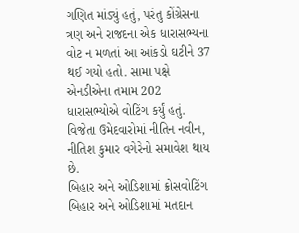ગણિત માંડ્યું હતું, પરંતુ કોંગ્રેસના ત્રણ અને રાજદના એક ધારાસભ્યના વોટ ન મળતાં આ આંકડો ઘટીને 37 થઈ ગયો હતો. સામા પક્ષે એનડીએના તમામ 202 ધારાસભ્યોએ વોટિંગ કર્યું હતું. વિજેતા ઉમેદવારોમાં નીતિન નવીન, નીતિશ કુમાર વગેરેનો સમાવેશ થાય છે.
બિહાર અને ઓડિશામાં ક્રોસવોટિંગ
બિહાર અને ઓડિશામાં મતદાન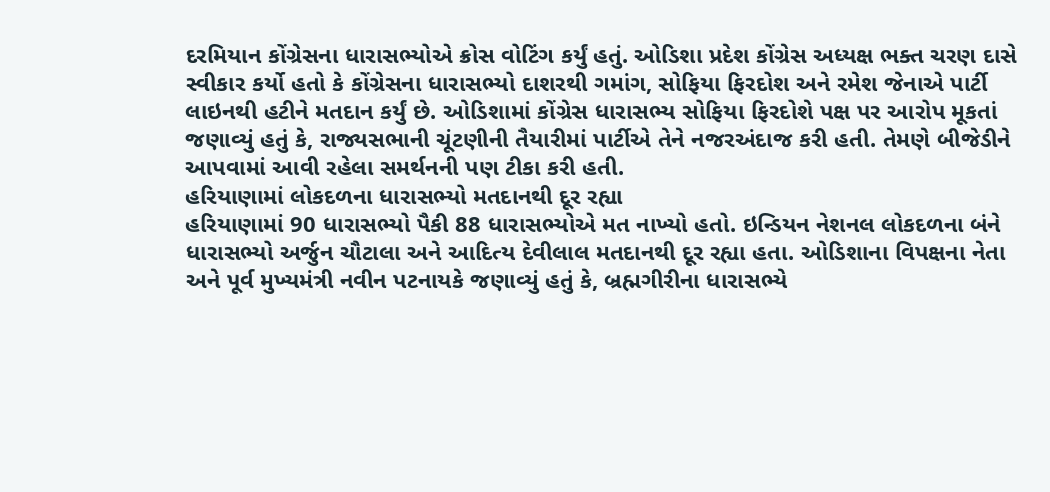દરમિયાન કોંગ્રેસના ધારાસભ્યોએ ક્રોસ વોટિંગ કર્યું હતું. ઓડિશા પ્રદેશ કોંગ્રેસ અધ્યક્ષ ભક્ત ચરણ દાસે સ્વીકાર કર્યો હતો કે કોંગ્રેસના ધારાસભ્યો દાશરથી ગમાંગ, સોફિયા ફિરદોશ અને રમેશ જેનાએ પાર્ટી લાઇનથી હટીને મતદાન કર્યું છે. ઓડિશામાં કોંગ્રેસ ધારાસભ્ય સોફિયા ફિરદોશે પક્ષ પર આરોપ મૂકતાં જણાવ્યું હતું કે, રાજ્યસભાની ચૂંટણીની તૈયારીમાં પાર્ટીએ તેને નજરઅંદાજ કરી હતી. તેમણે બીજેડીને આપવામાં આવી રહેલા સમર્થનની પણ ટીકા કરી હતી.
હરિયાણામાં લોકદળના ધારાસભ્યો મતદાનથી દૂર રહ્યા
હરિયાણામાં 90 ધારાસભ્યો પૈકી 88 ધારાસભ્યોએ મત નાખ્યો હતો. ઇન્ડિયન નેશનલ લોકદળના બંને ધારાસભ્યો અર્જુન ચૌટાલા અને આદિત્ય દેવીલાલ મતદાનથી દૂર રહ્યા હતા. ઓડિશાના વિપક્ષના નેતા અને પૂર્વ મુખ્યમંત્રી નવીન પટનાયકે જણાવ્યું હતું કે, બ્રહ્મગીરીના ધારાસભ્યે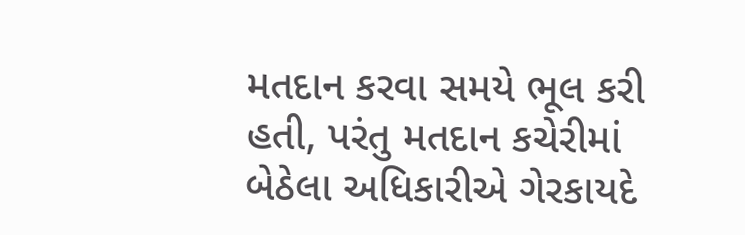મતદાન કરવા સમયે ભૂલ કરી હતી, પરંતુ મતદાન કચેરીમાં બેઠેલા અધિકારીએ ગેરકાયદે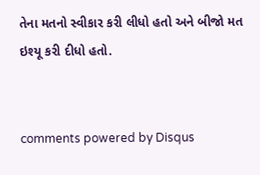તેના મતનો સ્વીકાર કરી લીધો હતો અને બીજો મત ઇશ્યૂ કરી દીધો હતો.


comments powered by Disqus